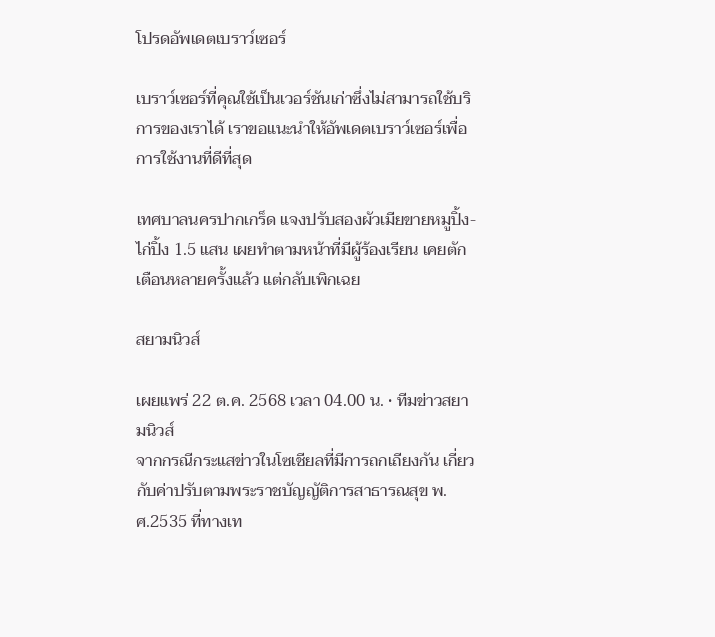โปรดอัพเดตเบราว์เซอร์

เบราว์เซอร์ที่คุณใช้เป็นเวอร์ชันเก่าซึ่งไม่สามารถใช้บริการของเราได้ เราขอแนะนำให้อัพเดตเบราว์เซอร์เพื่อการใช้งานที่ดีที่สุด

เทศบาลนครปากเกร็ด แจงปรับสองผัวเมียขายหมูปิ้ง-ไก่ปิ้ง 1.5 แสน เผยทำตามหน้าที่มีผู้ร้องเรียน เคยตักเตือนหลายครั้งแล้ว แต่กลับเพิกเฉย

สยามนิวส์

เผยแพร่ 22 ต.ค. 2568 เวลา 04.00 น. • ทีมข่าวสยามนิวส์
จากกรณีกระแสข่าวในโซเชียลที่มีการถกเถียงกัน เกี่ยวกับค่าปรับตามพระราชบัญญัติการสาธารณสุข พ.ศ.2535 ที่ทางเท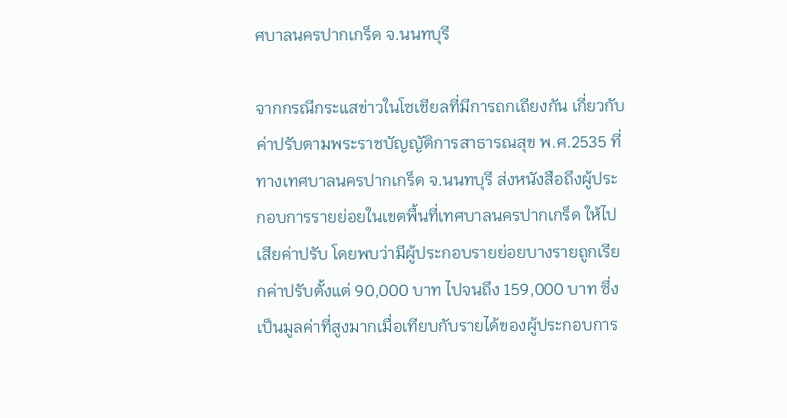ศบาลนครปากเกร็ด จ.นนทบุรี

จากกรณีกระแสข่าวในโซเชียลที่มีการถกเถียงกัน เกี่ยวกับค่าปรับตามพระราชบัญญัติการสาธารณสุข พ.ศ.2535 ที่ทางเทศบาลนครปากเกร็ด จ.นนทบุรี ส่งหนังสือถึงผู้ประกอบการรายย่อยในเขตพื้นที่เทศบาลนครปากเกร็ด ให้ไปเสียค่าปรับ โดยพบว่ามีผู้ประกอบรายย่อยบางรายถูกเรียกค่าปรับตั้งแต่ 90,000 บาท ไปจนถึง 159,000 บาท ซึ่งเป็นมูลค่าที่สูงมากเมื่อเทียบกับรายได้ของผู้ประกอบการ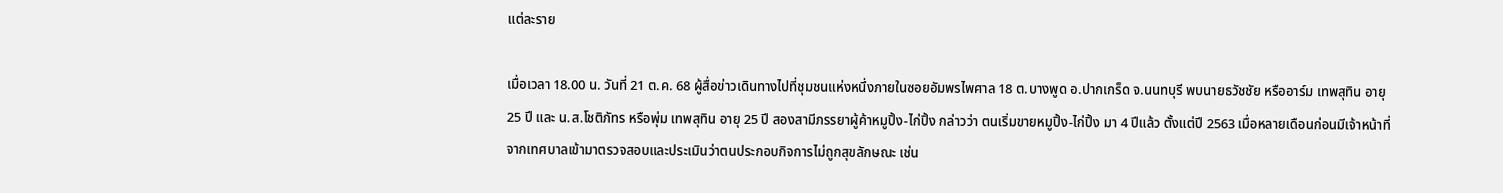แต่ละราย

เมื่อเวลา 18.00 น. วันที่ 21 ต.ค. 68 ผู้สื่อข่าวเดินทางไปที่ชุมชนแห่งหนึ่งภายในซอยอัมพรไพศาล 18 ต.บางพูด อ.ปากเกร็ด จ.นนทบุรี พบนายธวัชชัย หรืออาร์ม เทพสุทิน อายุ 25 ปี และ น.ส.โชติภัทร หรือพุ่ม เทพสุทิน อายุ 25 ปี สองสามีภรรยาผู้ค้าหมูปิ้ง-ไก่ปิ้ง กล่าวว่า ตนเริ่มขายหมูปิ้ง-ไก่ปิ้ง มา 4 ปีแล้ว ตั้งแต่ปี 2563 เมื่อหลายเดือนก่อนมีเจ้าหน้าที่จากเทศบาลเข้ามาตรวจสอบและประเมินว่าตนประกอบกิจการไม่ถูกสุขลักษณะ เช่น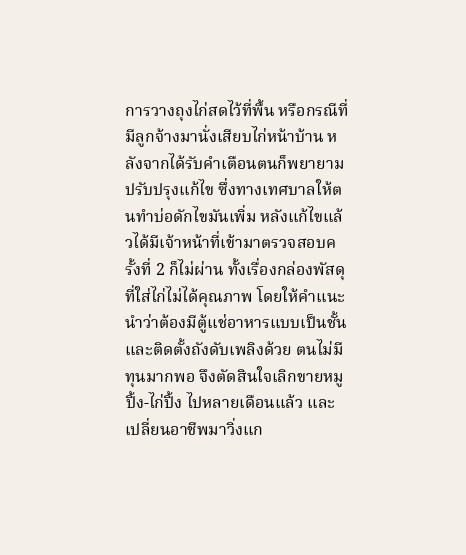การวางถุงไก่สดไว้ที่พื้น หรือกรณีที่มีลูกจ้างมานั่งเสียบไก่หน้าบ้าน หลังจากได้รับคำเตือนตนก็พยายามปรับปรุงแก้ไข ซึ่งทางเทศบาลให้ตนทำบ่อดักไขมันเพิ่ม หลังแก้ไขแล้วได้มีเจ้าหน้าที่เข้ามาตรวจสอบครั้งที่ 2 ก็ไม่ผ่าน ทั้งเรื่องกล่องพัสดุที่ใส่ไก่ไม่ได้คุณภาพ โดยให้คำแนะนำว่าต้องมีตู้แช่อาหารแบบเป็นชั้น และติดตั้งถังดับเพลิงด้วย ตนไม่มีทุนมากพอ จึงตัดสินใจเลิกขายหมูปิ้ง-ไก่ปิ้ง ไปหลายเดือนแล้ว และเปลี่ยนอาชีพมาวิ่งแก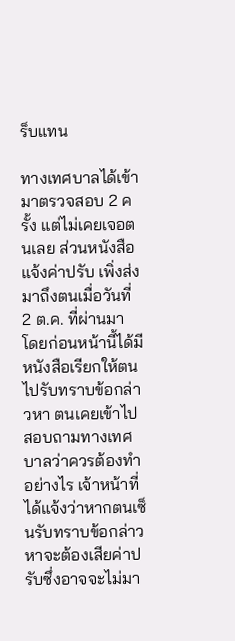ร็บแทน

ทางเทศบาลได้เข้ามาตรวจสอบ 2 ครั้ง แต่ไม่เคยเจอตนเลย ส่วนหนังสือแจ้งค่าปรับ เพิ่งส่งมาถึงตนเมื่อวันที่ 2 ต.ค. ที่ผ่านมา โดยก่อนหน้านี้ได้มีหนังสือเรียกให้ตนไปรับทราบข้อกล่าวหา ตนเคยเข้าไปสอบถามทางเทศบาลว่าควรต้องทำอย่างไร เจ้าหน้าที่ได้แจ้งว่าหากตนเซ็นรับทราบข้อกล่าวหาจะต้องเสียค่าปรับซึ่งอาจจะไม่มา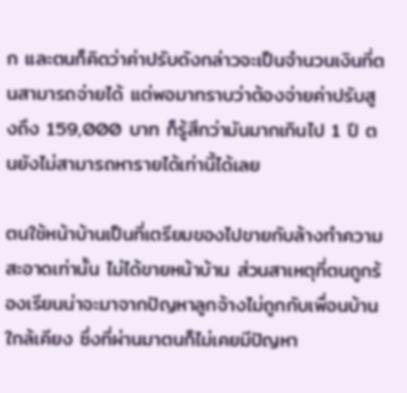ก และตนก็คิดว่าค่าปรับดังกล่าวจะเป็นจำนวนเงินที่ตนสามารถจ่ายได้ แต่พอมาทราบว่าต้องจ่ายค่าปรับสูงถึง 159,000 บาท ก็รู้สึกว่ามันมากเกินไป 1 ปี ตนยังไม่สามารถหารายได้เท่านี้ได้เลย

ตนใช้หน้าบ้านเป็นที่เตรียมของไปขายกับล้างทำความสะอาดเท่านั้น ไม่ได้ขายหน้าบ้าน ส่วนสาเหตุที่ตนถูกร้องเรียนน่าจะมาจากปัญหาลูกจ้างไม่ถูกกับเพื่อนบ้านใกล้เคียง ซึ่งที่ผ่านมาตนก็ไม่เคยมีปัญหา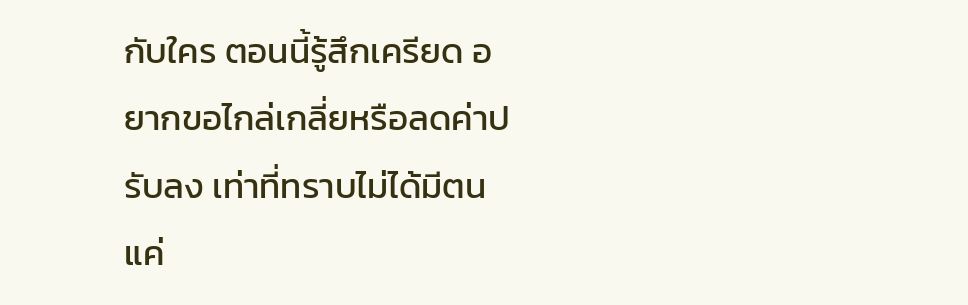กับใคร ตอนนี้รู้สึกเครียด อยากขอไกล่เกลี่ยหรือลดค่าปรับลง เท่าที่ทราบไม่ได้มีตนแค่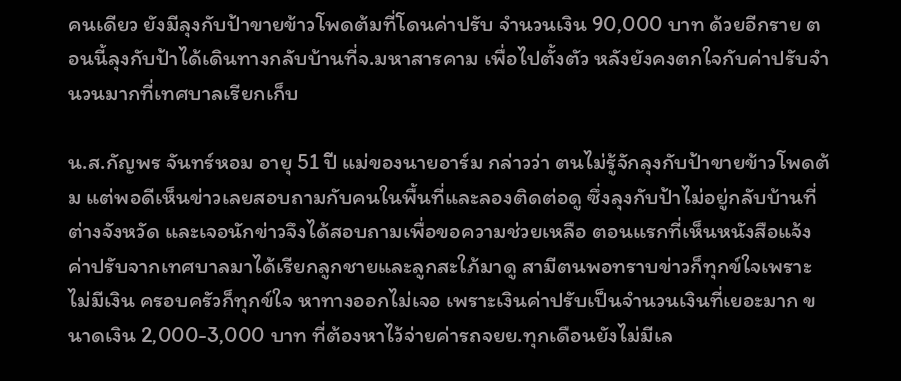คนเดียว ยังมีลุงกับป้าขายข้าวโพดต้มที่โดนค่าปรับ จำนวนเงิน 90,000 บาท ด้วยอีกราย ตอนนี้ลุงกับป้าได้เดินทางกลับบ้านที่จ.มหาสารคาม เพื่อไปตั้งตัว หลังยังคงตกใจกับค่าปรับจำนวนมากที่เทศบาลเรียกเก็บ

น.ส.กัญพร จันทร์หอม อายุ 51 ปี แม่ของนายอาร์ม กล่าวว่า ตนไม่รู้จักลุงกับป้าขายข้าวโพดต้ม แต่พอดีเห็นข่าวเลยสอบถามกับคนในพื้นที่และลองติดต่อดู ซึ่งลุงกับป้าไม่อยู่กลับบ้านที่ต่างจังหวัด และเจอนักข่าวจึงได้สอบถามเพื่อขอความช่วยเหลือ ตอนแรกที่เห็นหนังสือแจ้งค่าปรับจากเทศบาลมาได้เรียกลูกชายและลูกสะใภ้มาดู สามีตนพอทราบข่าวก็ทุกข์ใจเพราะไม่มีเงิน ครอบครัวก็ทุกข์ใจ หาทางออกไม่เจอ เพราะเงินค่าปรับเป็นจำนวนเงินที่เยอะมาก ขนาดเงิน 2,000-3,000 บาท ที่ต้องหาไว้จ่ายค่ารถจยย.ทุกเดือนยังไม่มีเล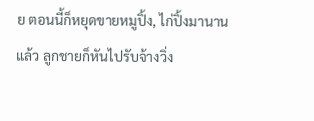ย ตอนนี้ก็หยุดขายหมูปิ้ง, ไก่ปิ้งมานานแล้ว ลูกชายก็หันไปรับจ้างวิ่ง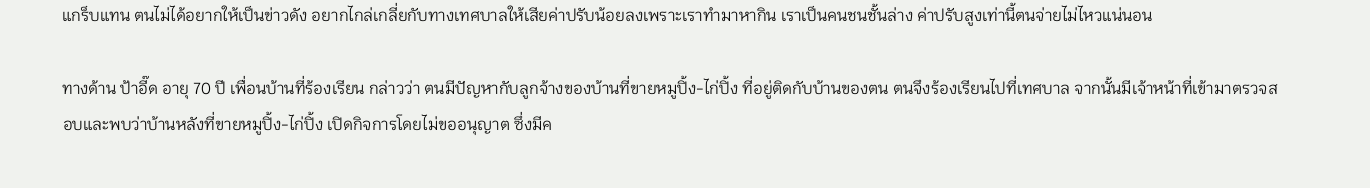แกร็บแทน ตนไม่ได้อยากให้เป็นข่าวดัง อยากไกล่เกลี่ยกับทางเทศบาลให้เสียค่าปรับน้อยลงเพราะเราทำมาหากิน เราเป็นคนชนชั้นล่าง ค่าปรับสูงเท่านี้ตนจ่ายไม่ไหวแน่นอน

ทางด้าน ป้าอี๊ด อายุ 70 ปี เพื่อนบ้านที่ร้องเรียน กล่าวว่า ตนมีปัญหากับลูกจ้างของบ้านที่ขายหมูปิ้ง-ไก่ปิ้ง ที่อยู่ติดกับบ้านของตน ตนจึงร้องเรียนไปที่เทศบาล จากนั้นมีเจ้าหน้าที่เข้ามาตรวจสอบและพบว่าบ้านหลังที่ขายหมูปิ้ง-ไก่ปิ้ง เปิดกิจการโดยไม่ขออนุญาต ซึ่งมีค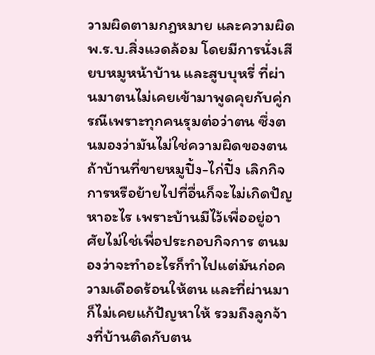วามผิดตามกฎหมาย และความผิด พ.ร.บ.สิ่งแวดล้อม โดยมีการนั่งเสียบหมูหน้าบ้าน และสูบบุหรี่ ที่ผ่านมาตนไม่เคยเข้ามาพูดคุยกับคู่กรณีเพราะทุกคนรุมต่อว่าตน ซึ่งตนมองว่ามันไม่ใช่ความผิดของตน ถ้าบ้านที่ขายหมูปิ้ง-ไก่ปิ้ง เลิกกิจการหรือย้ายไปที่อื่นก็จะไม่เกิดปัญหาอะไร เพราะบ้านมีไว้เพื่ออยู่อาศัยไม่ใช่เพื่อประกอบกิจการ ตนมองว่าจะทำอะไรก็ทำไปแต่มันก่อความเดือดร้อนให้ตน และที่ผ่านมาก็ไม่เคยแก้ปัญหาให้ รวมถึงลูกจ้างที่บ้านติดกับตน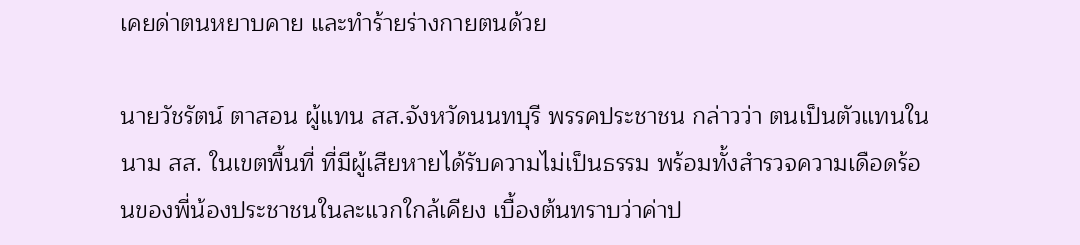เคยด่าตนหยาบคาย และทำร้ายร่างกายตนด้วย

นายวัชรัตน์ ตาสอน ผู้แทน สส.จังหวัดนนทบุรี พรรคประชาชน กล่าวว่า ตนเป็นตัวแทนในนาม สส. ในเขตพื้นที่ ที่มีผู้เสียหายได้รับความไม่เป็นธรรม พร้อมทั้งสำรวจความเดือดร้อนของพี่น้องประชาชนในละแวกใกล้เคียง เบื้องต้นทราบว่าค่าป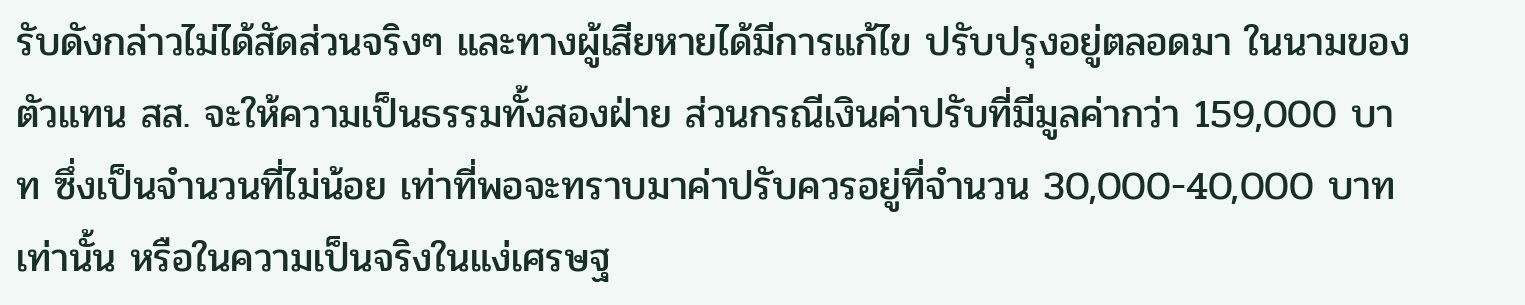รับดังกล่าวไม่ได้สัดส่วนจริงๆ และทางผู้เสียหายได้มีการแก้ไข ปรับปรุงอยู่ตลอดมา ในนามของตัวแทน สส. จะให้ความเป็นธรรมทั้งสองฝ่าย ส่วนกรณีเงินค่าปรับที่มีมูลค่ากว่า 159,000 บาท ซึ่งเป็นจำนวนที่ไม่น้อย เท่าที่พอจะทราบมาค่าปรับควรอยู่ที่จำนวน 30,000-40,000 บาท เท่านั้น หรือในความเป็นจริงในแง่เศรษฐ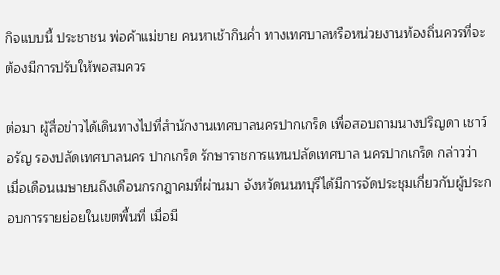กิจแบบนี้ ประชาชน พ่อค้าแม่ขาย คนหาเช้ากินค่ำ ทางเทศบาลหรือหน่วยงานท้องถิ่นควรที่จะต้องมีการปรับให้พอสมควร

ต่อมา ผู้สื่อข่าวได้เดินทางไปที่สำนักงานเทศบาลนครปากเกร็ด เพื่อสอบถามนางปริญดา เชาว์อรัญ รองปลัดเทศบาลนคร ปากเกร็ด รักษาราชการแทนปลัดเทศบาล นครปากเกร็ด กล่าวว่า เมื่อเดือนเมษายนถึงเดือนกรกฎาคมที่ผ่านมา จังหวัดนนทบุรีได้มีการจัดประชุมเกี่ยวกับผู้ประกอบการรายย่อยในเขตพื้นที่ เมื่อมี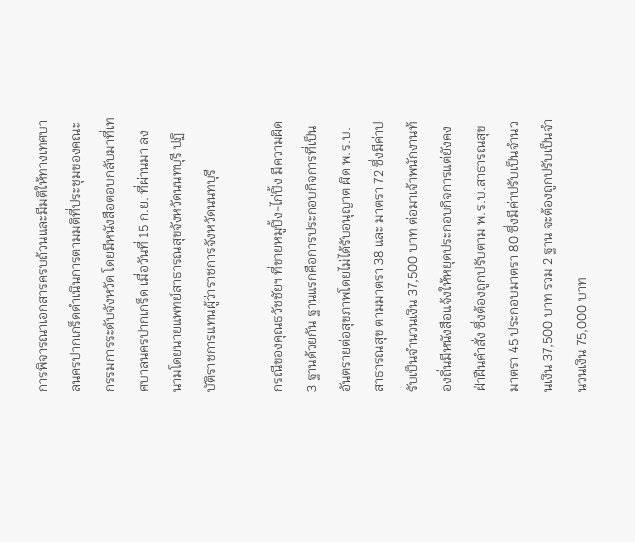การพิจารณาเอกสารครบถ้วนและมีมติให้ทางเทศบาลนครปากเกร็ดดำเนินการตามมติที่ประชุมของคณะกรรมการระดับจังหวัด โดยมีหนังสือตอบกลับมาที่เทศบาลนครปากเกร็ด เมื่อวันที่ 15 ก.ย. ที่ผ่านมา ลงนามโดยนายแพทย์สาธารณสุขจังหวัดนนทบุรี ปฏิบัติราชการแทนผู้ว่าราชการจังหวัดนนทบุรี

กรณีของคุณธวัชชัยฯ ที่ขายหมูปิ้ง-ไก่ปิ้ง มีความผิด 3 ฐานด้วยกัน ฐานแรกคือการประกอบกิจการที่เป็นอันตรายต่อสุขภาพโดยไม่ได้รับอนุญาต ผิด พ.ร.บ.สาธารณสุข ตามมาตรา 38 และ มาตรา 72 ซึ่งมีค่าปรับเป็นจำนวนเงิน 37,500 บาท ต่อมาเจ้าพนักงานท้องถิ่นมีหนังสือแจ้งให้หยุดประกอบกิจการแต่ยังคงฝ่าฝืนคำสั่ง ซึ่งต้องถูกปรับตาม พ.ร.บ.สาธารณสุข มาตรา 45 ประกอบมาตรา 80 ซึ่งมีค่าปรับเป็นจำนวนเงิน 37,500 บาท รวม 2 ฐาน จะต้องถูกปรับเป็นจำนวนเงิน 75,000 บาท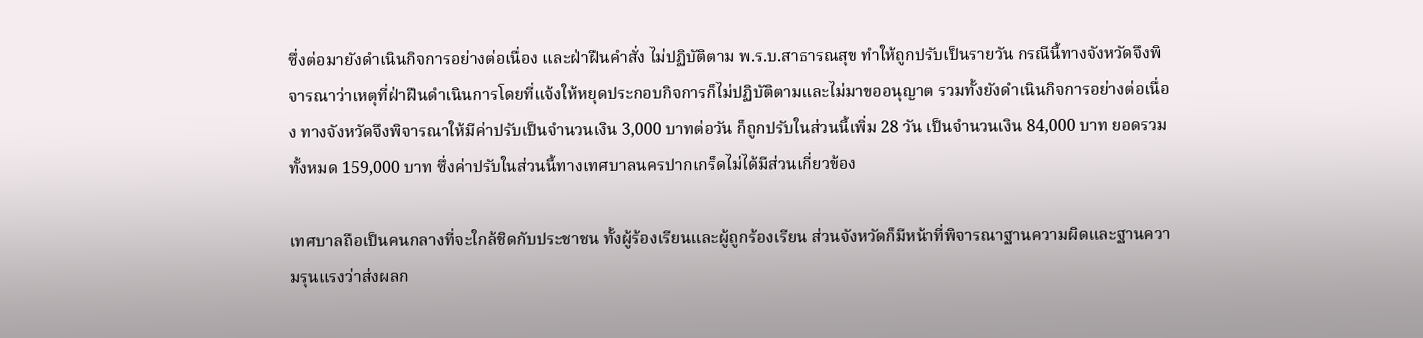ซึ่งต่อมายังดำเนินกิจการอย่างต่อเนื่อง และฝ่าฝืนคำสั่ง ไม่ปฏิบัติตาม พ.ร.บ.สาธารณสุข ทำให้ถูกปรับเป็นรายวัน กรณีนี้ทางจังหวัดจึงพิจารณาว่าเหตุที่ฝ่าฝืนดำเนินการโดยที่แจ้งให้หยุดประกอบกิจการก็ไม่ปฏิบัติตามและไม่มาขออนุญาต รวมทั้งยังดำเนินกิจการอย่างต่อเนื่อง ทางจังหวัดจึงพิจารณาให้มีค่าปรับเป็นจำนวนเงิน 3,000 บาทต่อวัน ก็ถูกปรับในส่วนนี้เพิ่ม 28 วัน เป็นจำนวนเงิน 84,000 บาท ยอดรวมทั้งหมด 159,000 บาท ซึ่งค่าปรับในส่วนนี้ทางเทศบาลนครปากเกร็ดไม่ได้มีส่วนเกี่ยวข้อง

เทศบาลถือเป็นคนกลางที่จะใกล้ชิดกับประชาชน ทั้งผู้ร้องเรียนและผู้ถูกร้องเรียน ส่วนจังหวัดก็มีหน้าที่พิจารณาฐานความผิดและฐานความรุนแรงว่าส่งผลก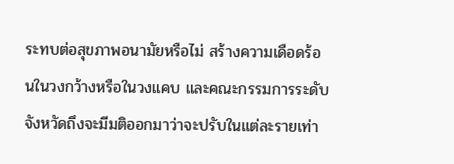ระทบต่อสุขภาพอนามัยหรือไม่ สร้างความเดือดร้อนในวงกว้างหรือในวงแคบ และคณะกรรมการระดับจังหวัดถึงจะมีมติออกมาว่าจะปรับในแต่ละรายเท่า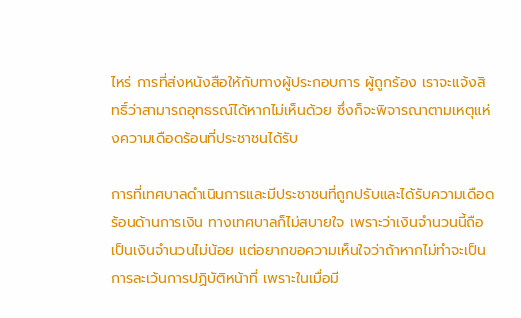ไหร่ การที่ส่งหนังสือให้กับทางผู้ประกอบการ ผู้ถูกร้อง เราจะแจ้งสิทธิ์ว่าสามารถอุทธรณ์ได้หากไม่เห็นด้วย ซึ่งก็จะพิจารณาตามเหตุแห่งความเดือดร้อนที่ประชาชนได้รับ

การที่เทศบาลดำเนินการและมีประชาชนที่ถูกปรับและได้รับความเดือดร้อนด้านการเงิน ทางเทศบาลก็ไม่สบายใจ เพราะว่าเงินจำนวนนี้ถือเป็นเงินจำนวนไม่น้อย แต่อยากขอความเห็นใจว่าถ้าหากไม่ทำจะเป็นการละเว้นการปฏิบัติหน้าที่ เพราะในเมื่อมี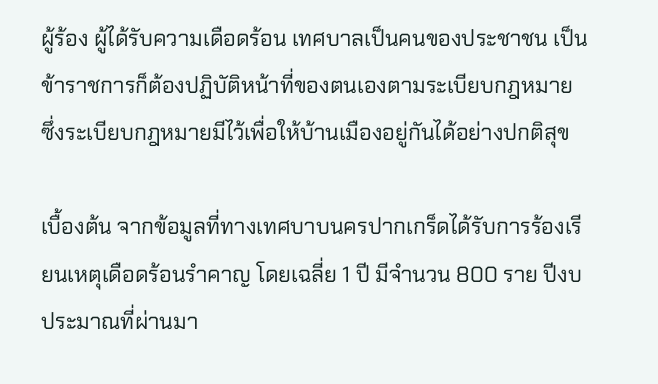ผู้ร้อง ผู้ได้รับความเดือดร้อน เทศบาลเป็นคนของประชาชน เป็นข้าราชการก็ต้องปฏิบัติหน้าที่ของตนเองตามระเบียบกฎหมาย ซึ่งระเบียบกฎหมายมีไว้เพื่อให้บ้านเมืองอยู่กันได้อย่างปกติสุข

เบื้องต้น จากข้อมูลที่ทางเทศบาบนครปากเกร็ดได้รับการร้องเรียนเหตุเดือดร้อนรำคาญ โดยเฉลี่ย 1 ปี มีจำนวน 800 ราย ปีงบประมาณที่ผ่านมา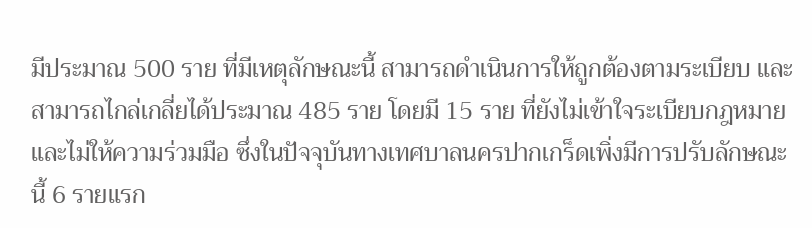มีประมาณ 500 ราย ที่มีเหตุลักษณะนี้ สามารถดำเนินการให้ถูกต้องตามระเบียบ และสามารถไกล่เกลี่ยได้ประมาณ 485 ราย โดยมี 15 ราย ที่ยังไม่เข้าใจระเบียบกฎหมายและไม่ให้ความร่วมมือ ซึ่งในปัจจุบันทางเทศบาลนครปากเกร็ดเพิ่งมีการปรับลักษณะนี้ 6 รายแรก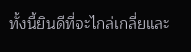ทั้งนี้ยินดีที่จะไกล่เกลี่ยและ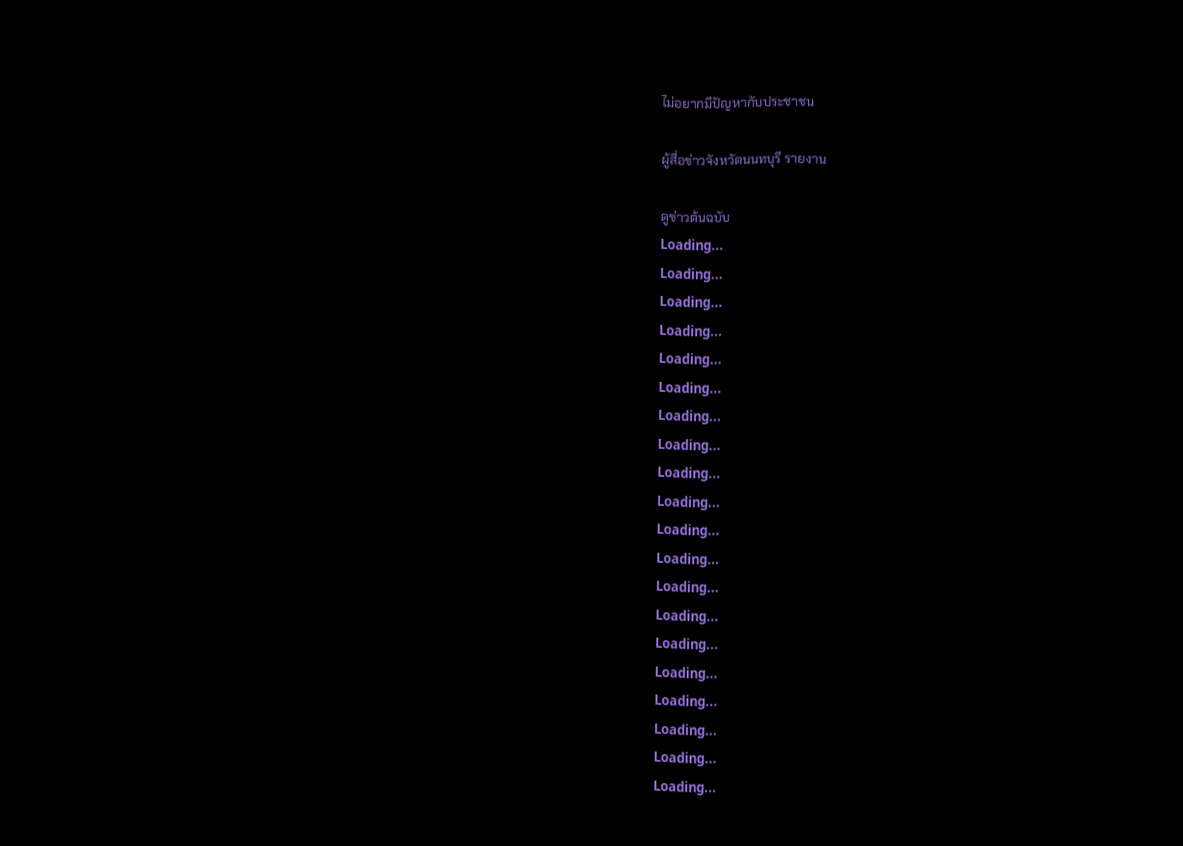ไม่อยากมีปัญหากับประชาชน

ผู้สื่อข่าวจังหวัดนนทบุรี รายงาน

ดูข่าวต้นฉบับ
Loading...
Loading...
Loading...
Loading...
Loading...
Loading...
Loading...
Loading...
Loading...
Loading...
Loading...
Loading...
Loading...
Loading...
Loading...
Loading...
Loading...
Loading...
Loading...
Loading...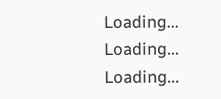Loading...
Loading...
Loading...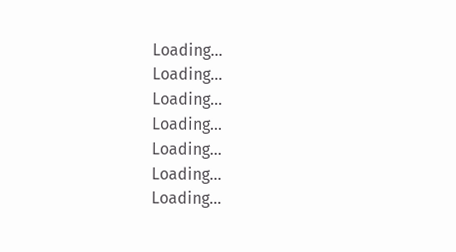Loading...
Loading...
Loading...
Loading...
Loading...
Loading...
Loading...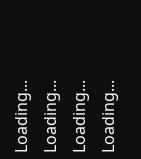Loading...
Loading...
Loading...
Loading...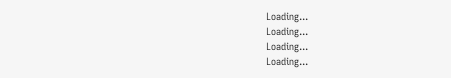Loading...
Loading...
Loading...
Loading...